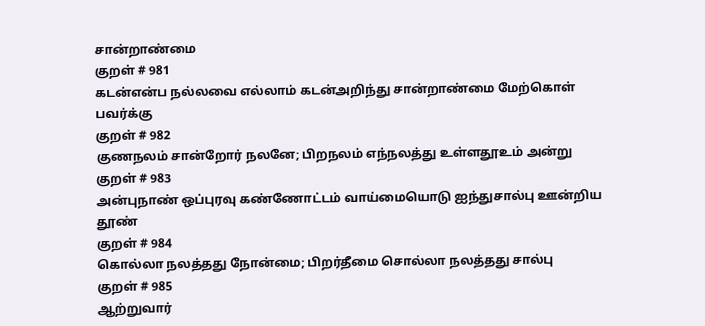சான்றாண்மை
குறள் # 981
கடன்என்ப நல்லவை எல்லாம் கடன்அறிந்து சான்றாண்மை மேற்கொள் பவர்க்கு
குறள் # 982
குணநலம் சான்றோர் நலனே; பிறநலம் எந்நலத்து உள்ளதூஉம் அன்று
குறள் # 983
அன்புநாண் ஒப்புரவு கண்ணோட்டம் வாய்மையொடு ஐந்துசால்பு ஊன்றிய தூண்
குறள் # 984
கொல்லா நலத்தது நோன்மை; பிறர்தீமை சொல்லா நலத்தது சால்பு
குறள் # 985
ஆற்றுவார்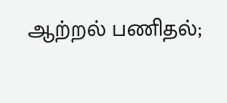ஆற்றல் பணிதல்;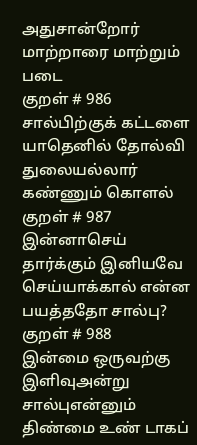அதுசான்றோர் மாற்றாரை மாற்றும் படை
குறள் # 986
சால்பிற்குக் கட்டளை யாதெனில் தோல்வி துலையல்லார் கண்ணும் கொளல்
குறள் # 987
இன்னாசெய் தார்க்கும் இனியவே செய்யாக்கால் என்ன பயத்ததோ சால்பு?
குறள் # 988
இன்மை ஒருவற்கு இளிவுஅன்று சால்புஎன்னும் திண்மை உண் டாகப்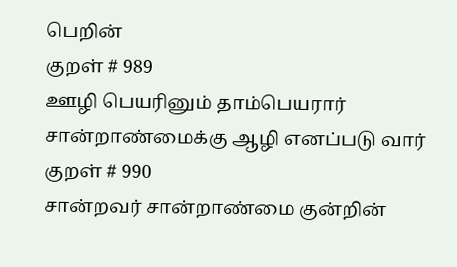பெறின்
குறள் # 989
ஊழி பெயரினும் தாம்பெயரார் சான்றாண்மைக்கு ஆழி எனப்படு வார்
குறள் # 990
சான்றவர் சான்றாண்மை குன்றின்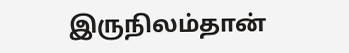இருநிலம்தான்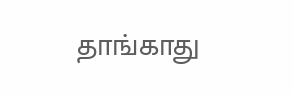தாங்காது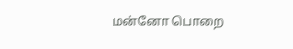மன்னோ பொறை